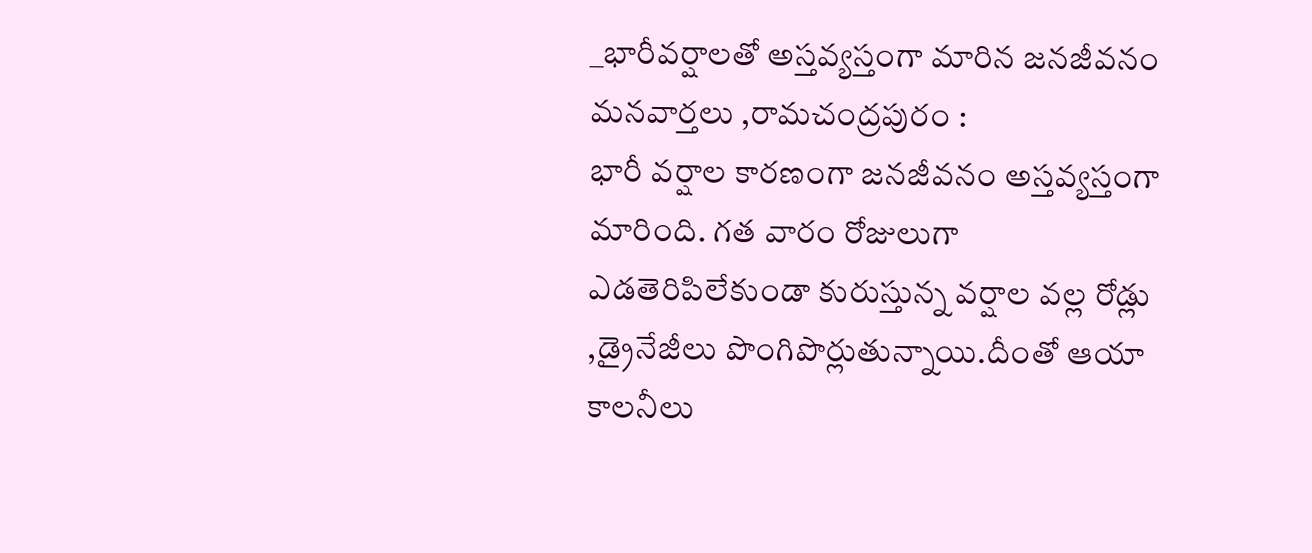_భారీవర్షాలతో అస్తవ్యస్తంగా మారిన జనజీవనం
మనవార్తలు ,రామచంద్రపురం :
భారీ వర్షాల కారణంగా జనజీవనం అస్తవ్యస్తంగా మారింది. గత వారం రోజులుగా ఎడతెరిపిలేకుండా కురుస్తున్న వర్షాల వల్ల రోడ్లు ,డ్రైనేజీలు పొంగిపొర్లుతున్నాయి.దీంతో ఆయా కాలనీలు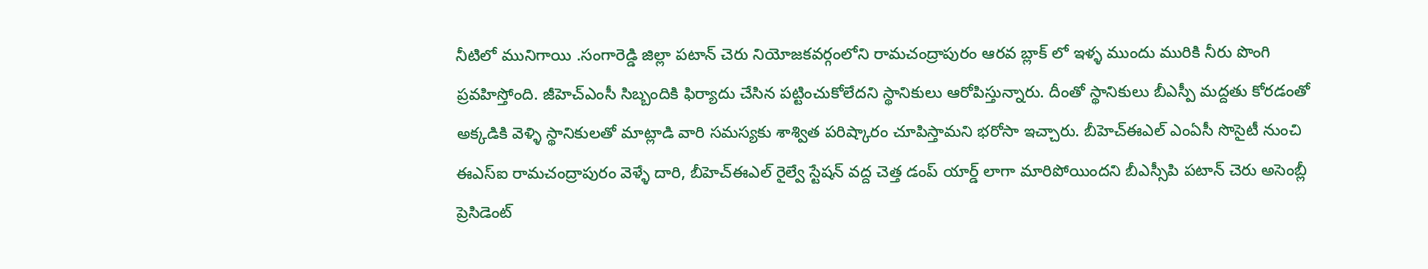నీటిలో మునిగాయి .సంగారెడ్డి జిల్లా పటాన్ చెరు నియోజకవర్గంలోని రామచంద్రాపురం ఆరవ బ్లాక్ లో ఇళ్ళ ముందు మురికి నీరు పొంగి ప్రవహిస్తోంది. జీహెచ్ఎంసీ సిబ్బందికి ఫిర్యాదు చేసిన పట్టించుకోలేదని స్థానికులు ఆరోపిస్తున్నారు. దీంతో స్థానికులు బీఎస్పీ మద్దతు కోరడంతో అక్కడికి వెళ్ళి స్థానికులతో మాట్లాడి వారి సమస్యకు శాశ్విత పరిష్కారం చూపిస్తామని భరోసా ఇచ్చారు. బీహెచ్ఈఎల్ ఎంఏసీ సొసైటీ నుంచి ఈఎస్ఐ రామచంద్రాపురం వెళ్ళే దారి, బీహెచ్ఈఎల్ రైల్వే స్టేషన్ వద్ద చెత్త డంప్ యార్డ్ లాగా మారిపోయిందని బీఎస్సీపి పటాన్ చెరు అసెంబ్లీ ప్రెసిడెంట్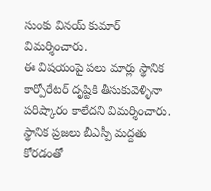సుంకు వినయ్ కుమార్ విమర్శించారు.
ఈ విషయంపై పలు మార్లు స్థానిక కార్పోరేటర్ దృష్టికి తీసుకువెళ్ళినా పరిష్కారం కాలేదని విమర్శించారు. స్థానిక ప్రజలు బీఎస్పీ మద్దతు కోరడంతో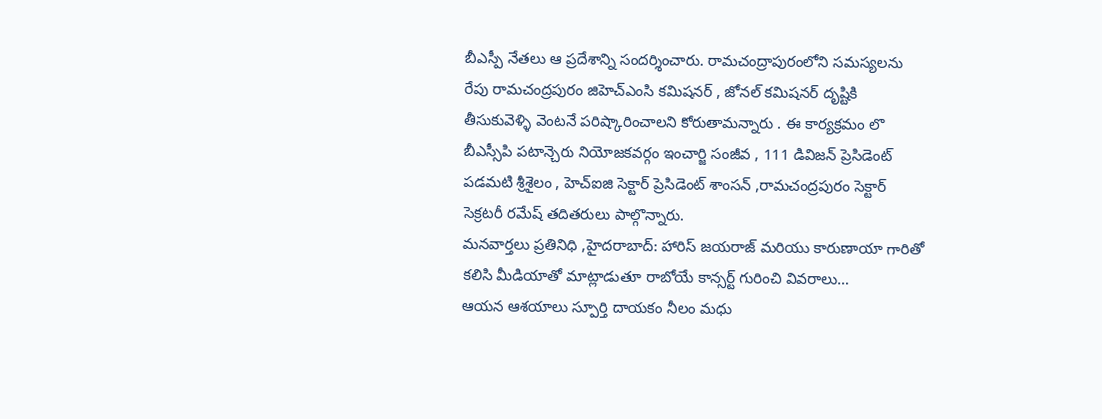బీఎస్పీ నేతలు ఆ ప్రదేశాన్ని సందర్శించారు. రామచంద్రాపురంలోని సమస్యలను రేపు రామచంద్రపురం జిహెచ్ఎంసి కమిషనర్ , జోనల్ కమిషనర్ దృష్టికి తీసుకువెళ్ళి వెంటనే పరిష్కారించాలని కోరుతామన్నారు . ఈ కార్యక్రమం లొ బీఎస్సీపి పటాన్చెరు నియోజకవర్గం ఇంచార్జి సంజీవ , 111 డివిజన్ ప్రెసిడెంట్ పడమటి శ్రీశైలం , హెచ్ఐజి సెక్టార్ ప్రెసిడెంట్ శాంసన్ ,రామచంద్రపురం సెక్టార్ సెక్రటరీ రమేష్ తదితరులు పాల్గొన్నారు.
మనవార్తలు ప్రతినిధి ,హైదరాబాద్: హారిస్ జయరాజ్ మరియు కారుణాయా గారితో కలిసి మీడియాతో మాట్లాడుతూ రాబోయే కాన్సర్ట్ గురించి వివరాలు…
ఆయన ఆశయాలు స్పూర్తి దాయకం నీలం మధు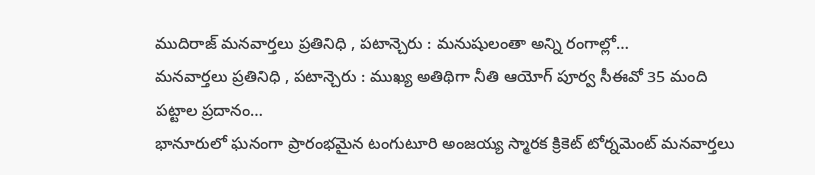ముదిరాజ్ మనవార్తలు ప్రతినిధి , పటాన్చెరు : మనుషులంతా అన్ని రంగాల్లో…
మనవార్తలు ప్రతినిధి , పటాన్చెరు : ముఖ్య అతిథిగా నీతి ఆయోగ్ పూర్వ సీఈవో 35 మంది పట్టాల ప్రదానం…
భానూరులో ఘనంగా ప్రారంభమైన టంగుటూరి అంజయ్య స్మారక క్రికెట్ టోర్నమెంట్ మనవార్తలు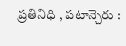ప్రతినిధి , పటాన్చెరు :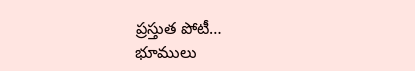ప్రస్తుత పోటీ…
భూములు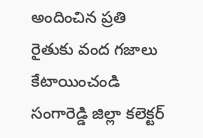అందించిన ప్రతి రైతుకు వంద గజాలు కేటాయించండి సంగారెడ్డి జిల్లా కలెక్టర్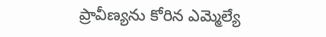ప్రావీణ్యను కోరిన ఎమ్మెల్యే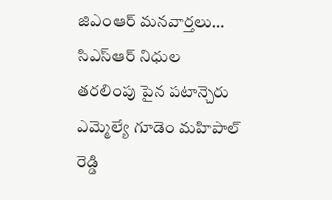జిఎంఆర్ మనవార్తలు…
సిఎస్ఆర్ నిధుల తరలింపు పైన పటాన్చెరు ఎమ్మెల్యే గూడెం మహిపాల్ రెడ్డి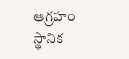ఆగ్రహం స్థానిక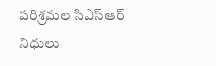పరిశ్రమల సిఎస్ఆర్ నిధులు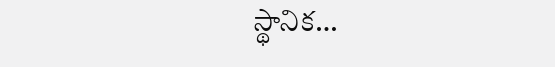స్థానిక…